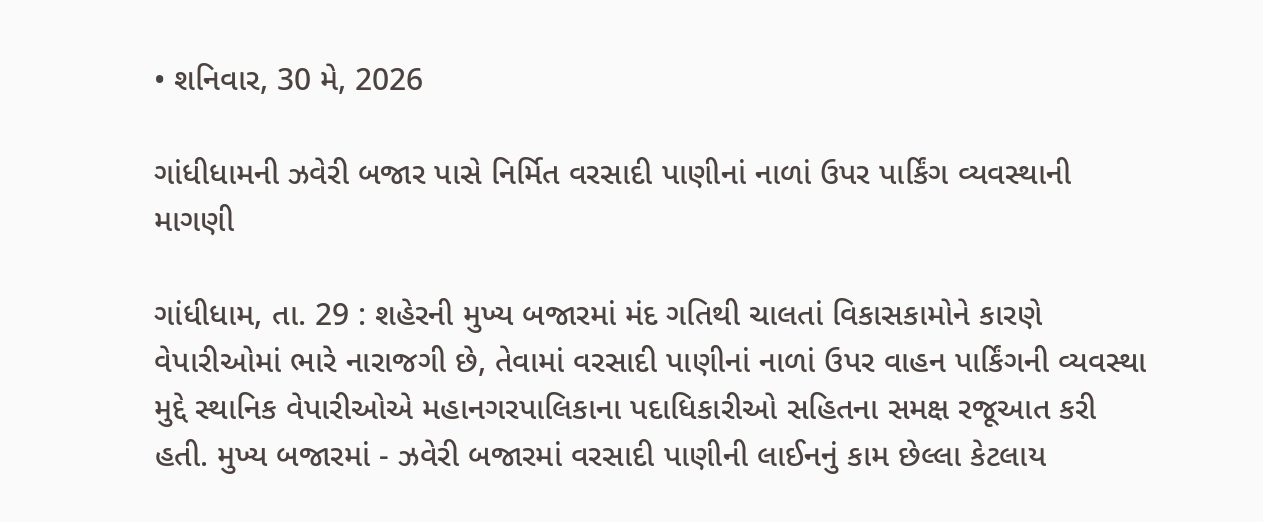• શનિવાર, 30 મે, 2026

ગાંધીધામની ઝવેરી બજાર પાસે નિર્મિત વરસાદી પાણીનાં નાળાં ઉપર પાર્કિંગ વ્યવસ્થાની માગણી

ગાંધીધામ, તા. 29 : શહેરની મુખ્ય બજારમાં મંદ ગતિથી ચાલતાં વિકાસકામોને કારણે વેપારીઓમાં ભારે નારાજગી છે, તેવામાં વરસાદી પાણીનાં નાળાં ઉપર વાહન પાર્કિંગની વ્યવસ્થા મુદ્દે સ્થાનિક વેપારીઓએ મહાનગરપાલિકાના પદાધિકારીઓ સહિતના સમક્ષ રજૂઆત કરી હતી. મુખ્ય બજારમાં - ઝવેરી બજારમાં વરસાદી પાણીની લાઈનનું કામ છેલ્લા કેટલાય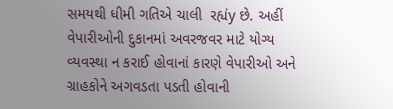સમયથી ધીમી ગતિએ ચાલી  રહ્યંy છે. અહીં વેપારીઓની દુકાનમાં અવરજવર માટે યોગ્ય વ્યવસ્થા ન કરાઈ હોવાનાં કારણે વેપારીઓ અને ગ્રાહકોને અગવડતા પડતી હોવાની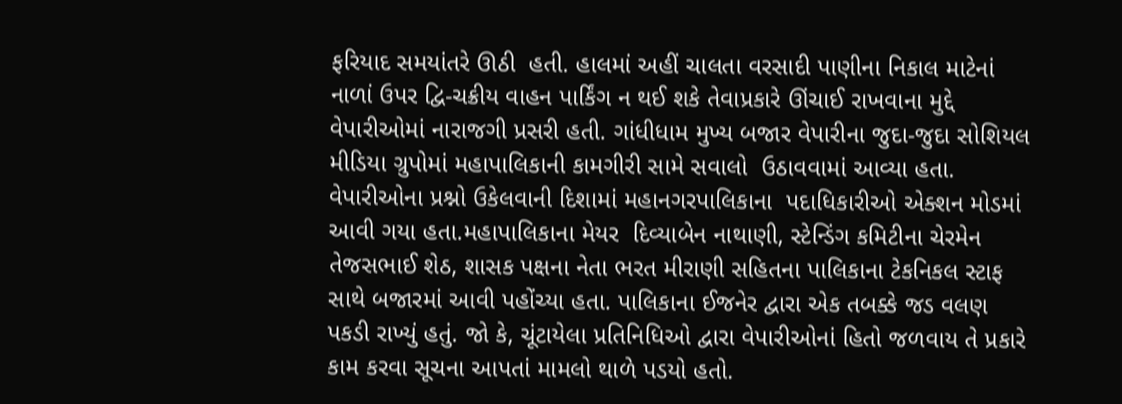ફરિયાદ સમયાંતરે ઊઠી  હતી. હાલમાં અહીં ચાલતા વરસાદી પાણીના નિકાલ માટેનાં નાળાં ઉપર દ્વિ-ચક્રીય વાહન પાર્કિંગ ન થઈ શકે તેવાપ્રકારે ઊંચાઈ રાખવાના મુદ્દે વેપારીઓમાં નારાજગી પ્રસરી હતી. ગાંધીધામ મુખ્ય બજાર વેપારીના જુદા-જુદા સોશિયલ મીડિયા ગ્રુપોમાં મહાપાલિકાની કામગીરી સામે સવાલો  ઉઠાવવામાં આવ્યા હતા. વેપારીઓના પ્રશ્નો ઉકેલવાની દિશામાં મહાનગરપાલિકાના  પદાધિકારીઓ એક્શન મોડમાં આવી ગયા હતા.મહાપાલિકાના મેયર  દિવ્યાબેન નાથાણી, સ્ટેન્ડિંગ કમિટીના ચેરમેન તેજસભાઈ શેઠ, શાસક પક્ષના નેતા ભરત મીરાણી સહિતના પાલિકાના ટેકનિકલ સ્ટાફ સાથે બજારમાં આવી પહોંચ્યા હતા. પાલિકાના ઈજનેર દ્વારા એક તબક્કે જડ વલણ પકડી રાખ્યું હતું. જો કે, ચૂંટાયેલા પ્રતિનિધિઓ દ્વારા વેપારીઓનાં હિતો જળવાય તે પ્રકારે કામ કરવા સૂચના આપતાં મામલો થાળે પડયો હતો.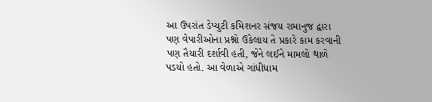આ ઉપરાંત ડેપ્યુટી કમિશનર સંજય રામાનુજ દ્વારા પણ વેપારીઓના પ્રશ્નો ઉકેલાય તે પ્રકારે કામ કરવાની પણ તૈયારી દર્શાવી હતી, જેને લઈને મામલો થાળે પડયો હતો. આ વેળાએ ગાંધીધામ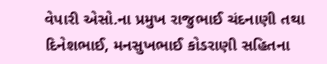વેપારી એસો.ના પ્રમુખ રાજુભાઈ ચંદનાણી તથા દિનેશભાઈ, મનસુખભાઈ કોડરાણી સહિતના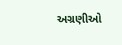અગ્રણીઓ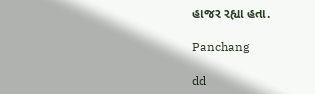હાજર રહ્યા હતા.

Panchang

dd